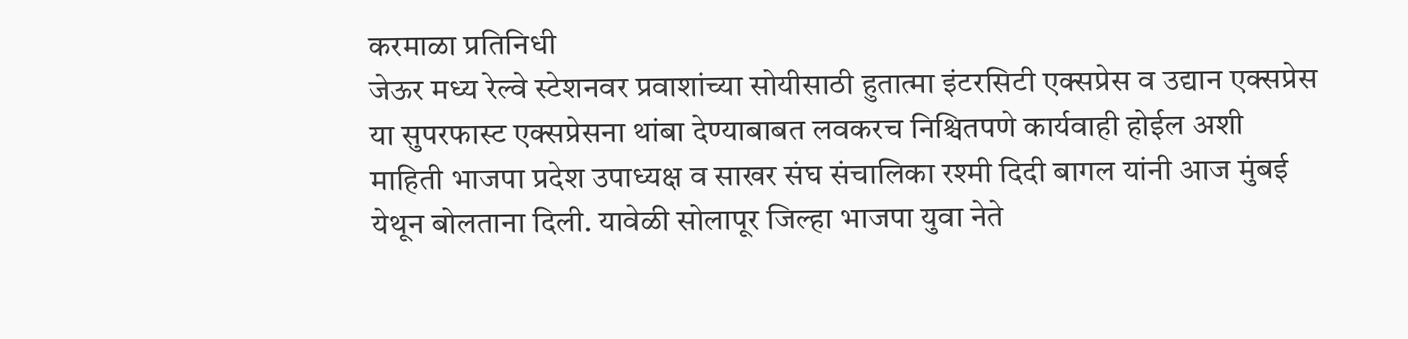करमाळा प्रतिनिधी
जेऊर मध्य रेल्वे स्टेशनवर प्रवाशांच्या सोयीसाठी हुतात्मा इंटरसिटी एक्सप्रेस व उद्यान एक्सप्रेस या सुपरफास्ट एक्सप्रेसना थांबा देण्याबाबत लवकरच निश्चितपणे कार्यवाही होईल अशी माहिती भाजपा प्रदेश उपाध्यक्ष व साखर संघ संचालिका रश्मी दिदी बागल यांनी आज मुंबई येथून बोलताना दिली. यावेळी सोलापूर जिल्हा भाजपा युवा नेते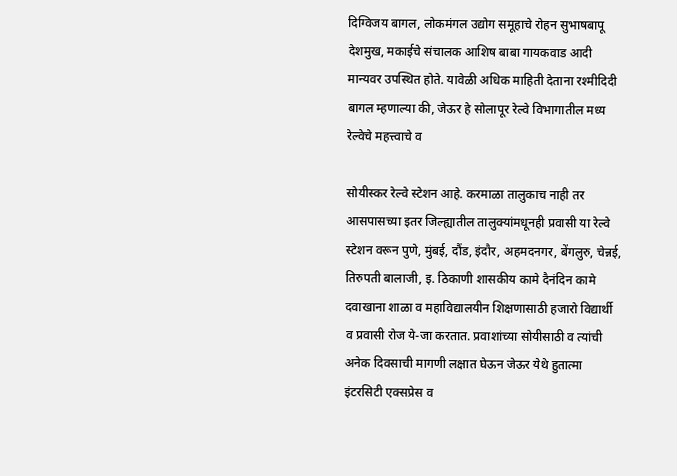दिग्विजय बागल, लोकमंगल उद्योग समूहाचे रोहन सुभाषबापू देशमुख, मकाईचे संचालक आशिष बाबा गायकवाड आदी मान्यवर उपस्थित होते. यावेळी अधिक माहिती देताना रश्मीदिदी बागल म्हणाल्या की, जेऊर हे सोलापूर रेल्वे विभागातील मध्य रेल्वेचे महत्त्वाचे व

सोयीस्कर रेल्वे स्टेशन आहे. करमाळा तालुकाच नाही तर आसपासच्या इतर जिल्ह्यातील तालुक्यांमधूनही प्रवासी या रेल्वे स्टेशन वरून पुणे, मुंबई, दौंड, इंदौर, अहमदनगर, बेंगलुरु, चेन्नई, तिरुपती बालाजी, इ. ठिकाणी शासकीय कामे दैनंदिन कामे दवाखाना शाळा व महाविद्यालयीन शिक्षणासाठी हजारो विद्यार्थी व प्रवासी रोज ये-जा करतात. प्रवाशांच्या सोयीसाठी व त्यांची अनेक दिवसाची मागणी लक्षात घेऊन जेऊर येथे हुतात्मा इंटरसिटी एक्सप्रेस व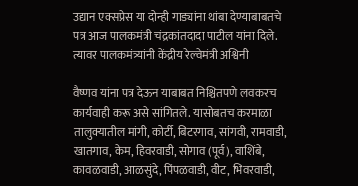उद्यान एक्सप्रेस या दोन्ही गाड्यांना थांबा देण्याबाबतचे पत्र आज पालकमंत्री चंद्रकांतदादा पाटील यांना दिले. त्यावर पालकमंत्र्यांनी केंद्रीय रेल्वेमंत्री अश्विनी

वैष्णव यांना पत्र देऊन याबाबत निश्चितपणे लवकरच कार्यवाही करू असे सांगितले. यासोबतच करमाळा तालुक्यातील मांगी, कोर्टी, बिटरगाव, सांगवी, रामवाडी, खातगाव, केम, हिवरवाडी, सोगाव (पूर्व), वाशिंबे, कावळवाडी, आळसुंदे, पिंपळवाडी, वीट, भिवरवाडी,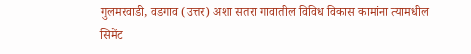गुलमरवाडी, वडगाव (उत्तर) अशा सतरा गावातील विविध विकास कामांना त्यामधील सिमेंट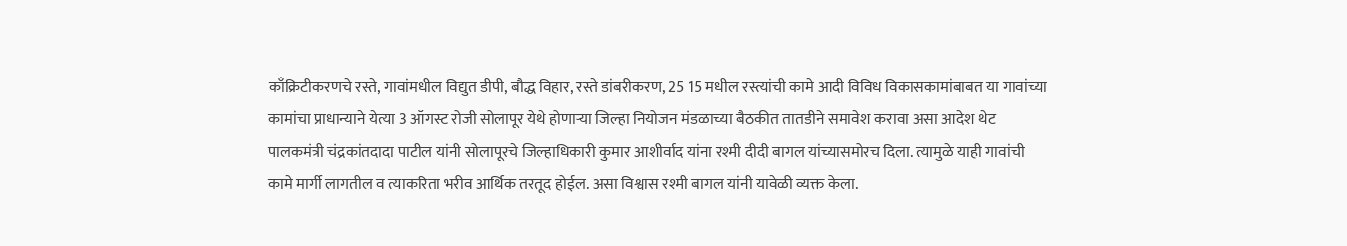काँक्रिटीकरणचे रस्ते, गावांमधील विद्युत डीपी, बौद्ध विहार, रस्ते डांबरीकरण, 25 15 मधील रस्त्यांची कामे आदी विविध विकासकामांबाबत या गावांच्या कामांचा प्राधान्याने येत्या 3 ऑगस्ट रोजी सोलापूर येथे होणाऱ्या जिल्हा नियोजन मंडळाच्या बैठकीत तातडीने समावेश करावा असा आदेश थेट पालकमंत्री चंद्रकांतदादा पाटील यांनी सोलापूरचे जिल्हाधिकारी कुमार आशीर्वाद यांना रश्मी दीदी बागल यांच्यासमोरच दिला. त्यामुळे याही गावांची कामे मार्गी लागतील व त्याकरिता भरीव आर्थिक तरतूद होईल. असा विश्वास रश्मी बागल यांनी यावेळी व्यक्त केला.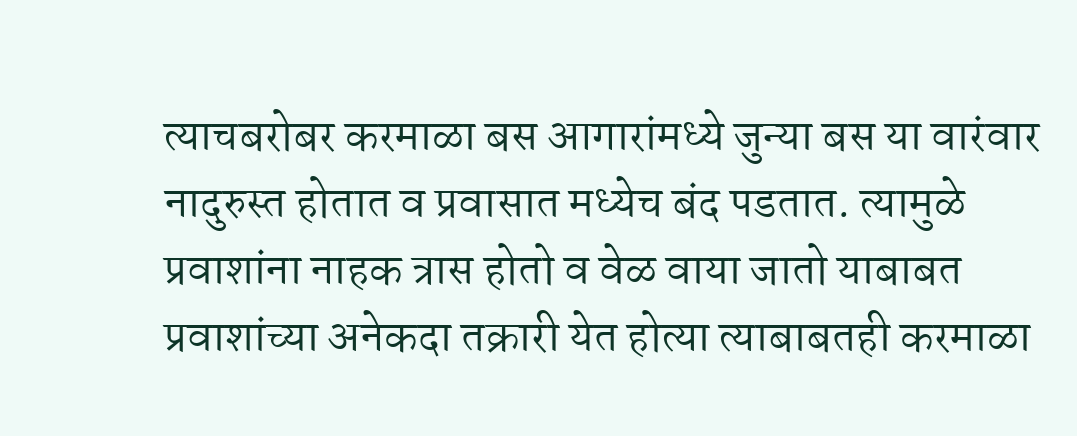त्याचबरोबर करमाळा बस आगारांमध्ये जुन्या बस या वारंवार नादुरुस्त होतात व प्रवासात मध्येच बंद पडतात. त्यामुळे प्रवाशांना नाहक त्रास होतो व वेळ वाया जातो याबाबत प्रवाशांच्या अनेकदा तक्रारी येत होत्या त्याबाबतही करमाळा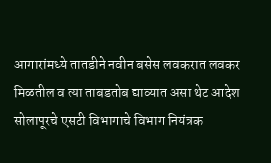आगारांमध्ये तातडीने नवीन बसेस लवकरात लवकर मिळतील व त्या ताबडतोब द्याव्यात असा थेट आदेश सोलापूरचे एसटी विभागाचे विभाग नियंत्रक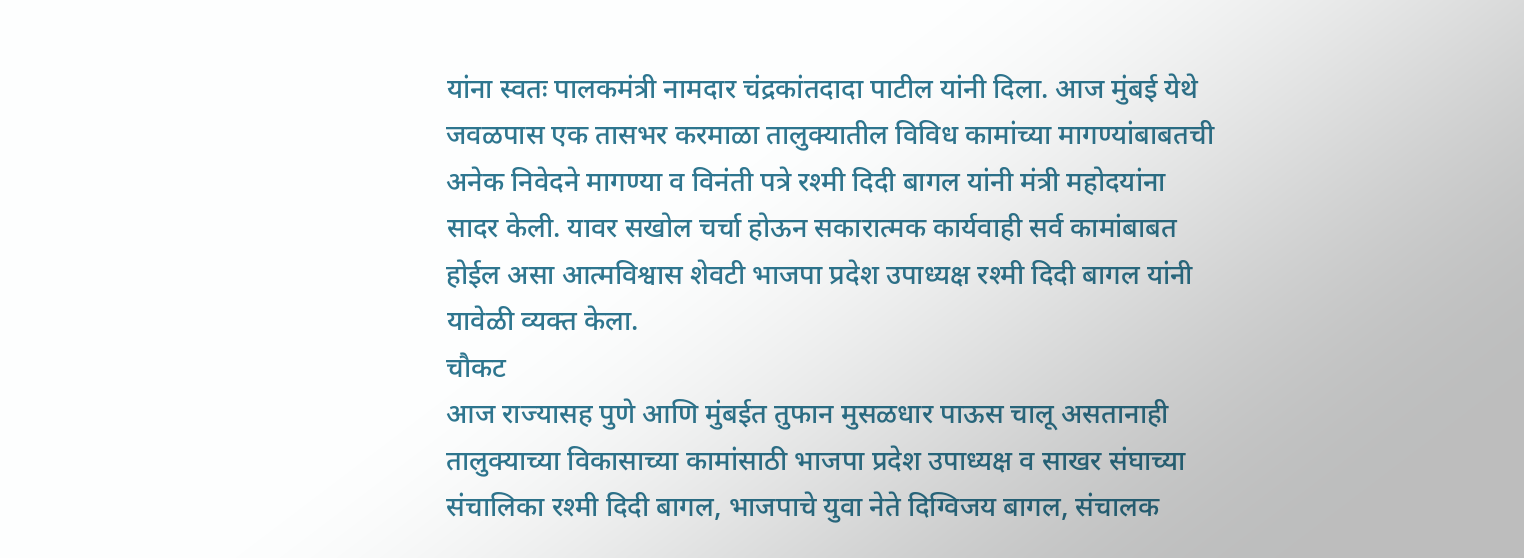यांना स्वतः पालकमंत्री नामदार चंद्रकांतदादा पाटील यांनी दिला. आज मुंबई येथे जवळपास एक तासभर करमाळा तालुक्यातील विविध कामांच्या मागण्यांबाबतची अनेक निवेदने मागण्या व विनंती पत्रे रश्मी दिदी बागल यांनी मंत्री महोदयांना सादर केली. यावर सखोल चर्चा होऊन सकारात्मक कार्यवाही सर्व कामांबाबत होईल असा आत्मविश्वास शेवटी भाजपा प्रदेश उपाध्यक्ष रश्मी दिदी बागल यांनी यावेळी व्यक्त केला.
चौकट
आज राज्यासह पुणे आणि मुंबईत तुफान मुसळधार पाऊस चालू असतानाही तालुक्याच्या विकासाच्या कामांसाठी भाजपा प्रदेश उपाध्यक्ष व साखर संघाच्या संचालिका रश्मी दिदी बागल, भाजपाचे युवा नेते दिग्विजय बागल, संचालक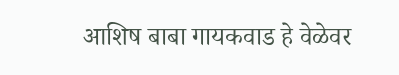आशिष बाबा गायकवाड हे वेळेवर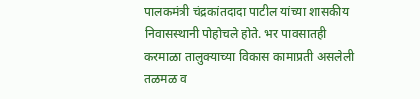पालकमंत्री चंद्रकांतदादा पाटील यांच्या शासकीय निवासस्थानी पोहोचले होते. भर पावसातही करमाळा तालुक्याच्या विकास कामाप्रती असलेली तळमळ व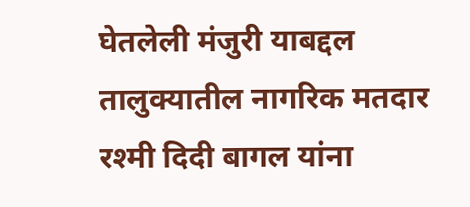घेतलेली मंजुरी याबद्दल तालुक्यातील नागरिक मतदार रश्मी दिदी बागल यांना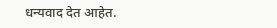धन्यवाद देत आहेत.